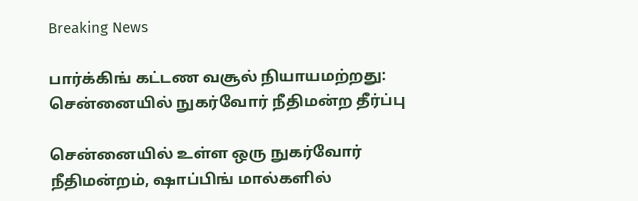Breaking News

பார்க்கிங் கட்டண வசூல் நியாயமற்றது: சென்னையில் நுகர்வோர் நீதிமன்ற தீர்ப்பு

சென்னையில் உள்ள ஒரு நுகர்வோர் நீதிமன்றம், ஷாப்பிங் மால்களில்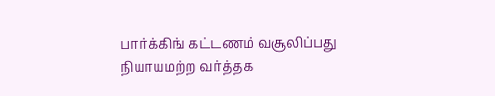பார்க்கிங் கட்டணம் வசூலிப்பது நியாயமற்ற வர்த்தக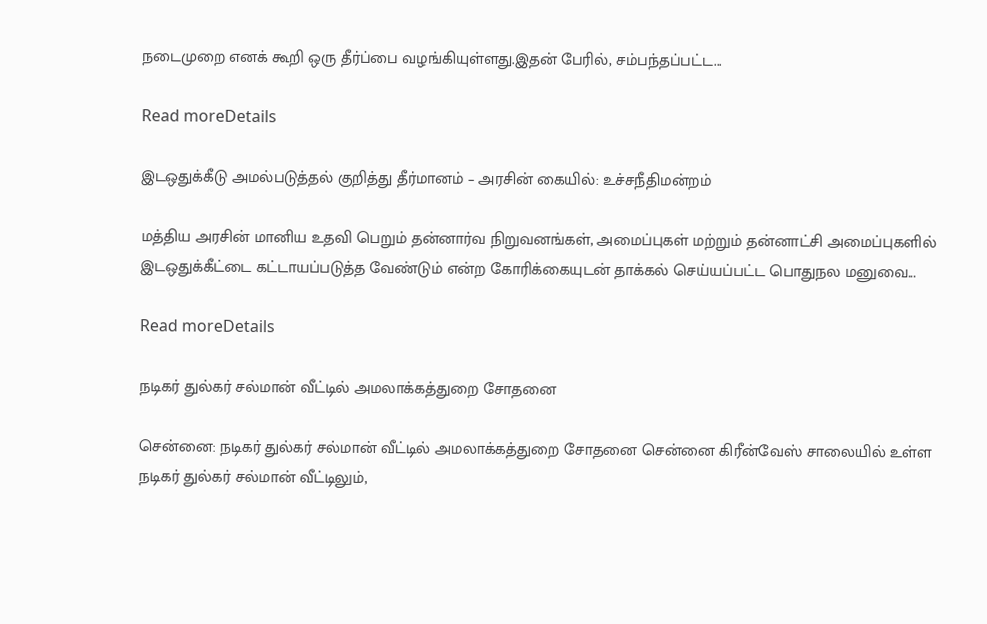நடைமுறை எனக் கூறி ஒரு தீர்ப்பை வழங்கியுள்ளது.இதன் பேரில், சம்பந்தப்பட்ட...

Read moreDetails

இடஒதுக்கீடு அமல்படுத்தல் குறித்து தீர்மானம் – அரசின் கையில்: உச்சநீதிமன்றம்

மத்திய அரசின் மானிய உதவி பெறும் தன்னார்வ நிறுவனங்கள், அமைப்புகள் மற்றும் தன்னாட்சி அமைப்புகளில் இடஒதுக்கீட்டை கட்டாயப்படுத்த வேண்டும் என்ற கோரிக்கையுடன் தாக்கல் செய்யப்பட்ட பொதுநல மனுவை...

Read moreDetails

நடிகர் துல்கர் சல்மான் வீட்டில் அமலாக்கத்துறை சோதனை

சென்னை: நடிகர் துல்கர் சல்மான் வீட்டில் அமலாக்கத்துறை சோதனை சென்னை கிரீன்வேஸ் சாலையில் உள்ள நடிகர் துல்கர் சல்மான் வீட்டிலும்,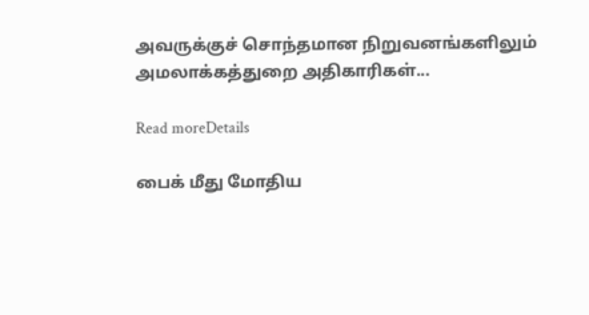அவருக்குச் சொந்தமான நிறுவனங்களிலும் அமலாக்கத்துறை அதிகாரிகள்...

Read moreDetails

பைக் மீது மோதிய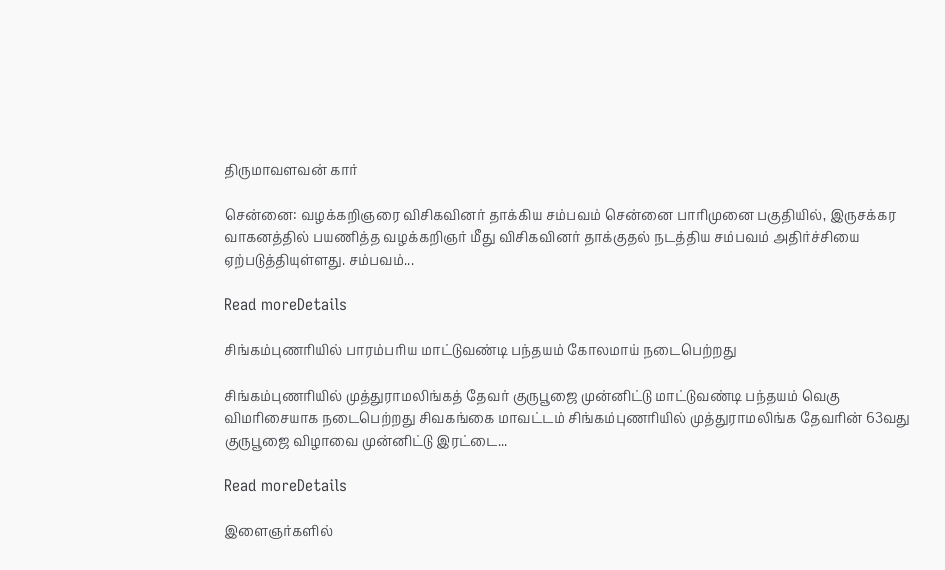திருமாவளவன் கார்

சென்னை: வழக்கறிஞரை விசிகவினர் தாக்கிய சம்பவம் சென்னை பாரிமுனை பகுதியில், இருசக்கர வாகனத்தில் பயணித்த வழக்கறிஞர் மீது விசிகவினர் தாக்குதல் நடத்திய சம்பவம் அதிர்ச்சியை ஏற்படுத்தியுள்ளது. சம்பவம்...

Read moreDetails

சிங்கம்புணரியில் பாரம்பரிய மாட்டுவண்டி பந்தயம் கோலமாய் நடைபெற்றது

சிங்கம்புணரியில் முத்துராமலிங்கத் தேவர் குருபூஜை முன்னிட்டு மாட்டுவண்டி பந்தயம் வெகு விமரிசையாக நடைபெற்றது சிவகங்கை மாவட்டம் சிங்கம்புணரியில் முத்துராமலிங்க தேவரின் 63வது குருபூஜை விழாவை முன்னிட்டு இரட்டை...

Read moreDetails

இளைஞர்களில்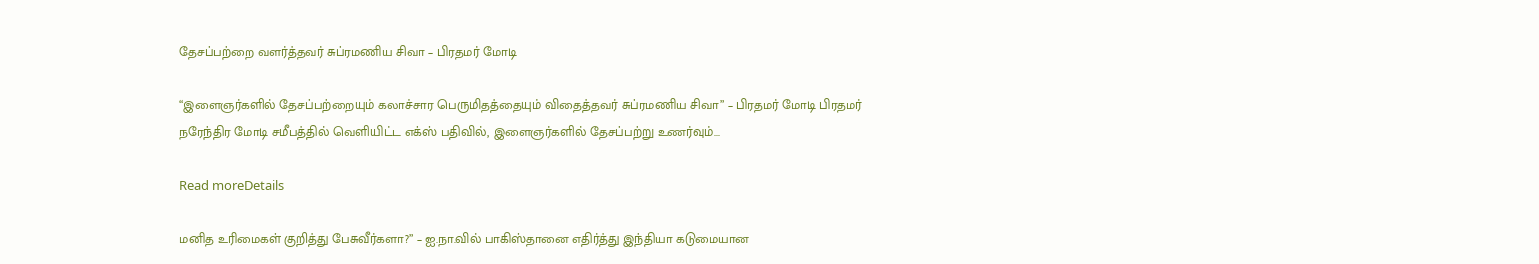தேசப்பற்றை வளர்த்தவர் சுப்ரமணிய சிவா – பிரதமர் மோடி

“இளைஞர்களில் தேசப்பற்றையும் கலாச்சார பெருமிதத்தையும் விதைத்தவர் சுப்ரமணிய சிவா” – பிரதமர் மோடி பிரதமர் நரேந்திர மோடி சமீபத்தில் வெளியிட்ட எக்ஸ் பதிவில், இளைஞர்களில் தேசப்பற்று உணர்வும்...

Read moreDetails

மனித உரிமைகள் குறித்து பேசுவீர்களா?” – ஐ.நா.வில் பாகிஸ்தானை எதிர்த்து இந்தியா கடுமையான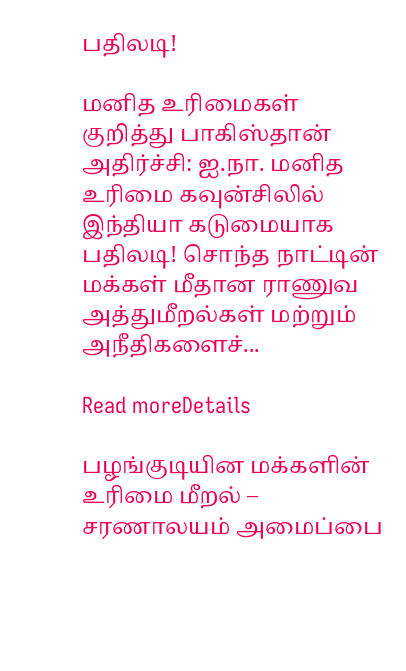பதிலடி!

மனித உரிமைகள் குறித்து பாகிஸ்தான் அதிர்ச்சி: ஐ.நா. மனித உரிமை கவுன்சிலில் இந்தியா கடுமையாக பதிலடி! சொந்த நாட்டின் மக்கள் மீதான ராணுவ அத்துமீறல்கள் மற்றும் அநீதிகளைச்...

Read moreDetails

பழங்குடியின மக்களின் உரிமை மீறல் – சரணாலயம் அமைப்பை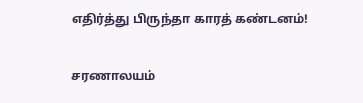எதிர்த்து பிருந்தா காரத் கண்டனம்!

சரணாலயம்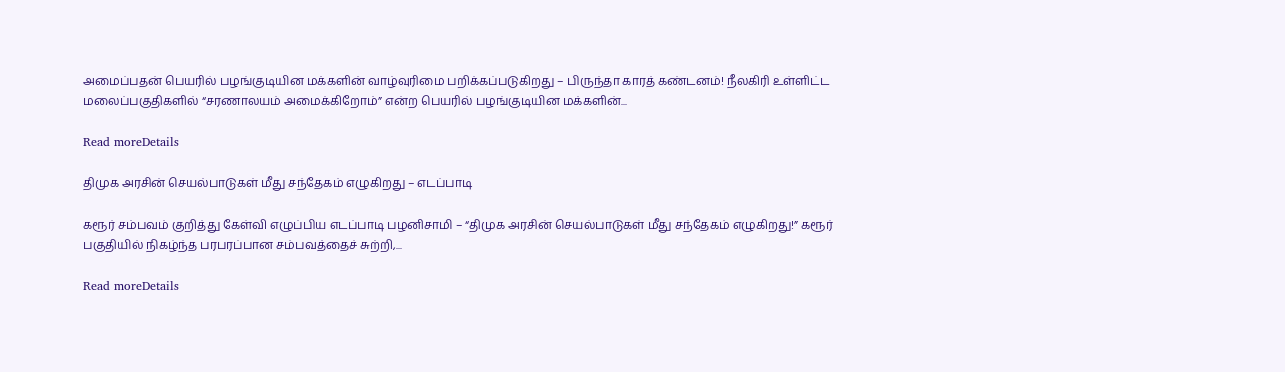அமைப்பதன் பெயரில் பழங்குடியின மக்களின் வாழ்வுரிமை பறிக்கப்படுகிறது – பிருந்தா காரத் கண்டனம்! நீலகிரி உள்ளிட்ட மலைப்பகுதிகளில் “சரணாலயம் அமைக்கிறோம்” என்ற பெயரில் பழங்குடியின மக்களின்...

Read moreDetails

திமுக அரசின் செயல்பாடுகள் மீது சந்தேகம் எழுகிறது – எடப்பாடி

கரூர் சம்பவம் குறித்து கேள்வி எழுப்பிய எடப்பாடி பழனிசாமி – “திமுக அரசின் செயல்பாடுகள் மீது சந்தேகம் எழுகிறது!” கரூர் பகுதியில் நிகழ்ந்த பரபரப்பான சம்பவத்தைச் சுற்றி,...

Read moreDetails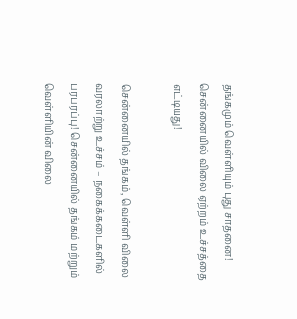தங்கமும் வெள்ளியும் புது சாதனை! சென்னையில் விலை ஏற்றம் உச்சத்தை எட்டியது!

சென்னையில் தங்கம், வெள்ளி விலை வரலாற்று உச்சம் – நகைக்கடைகளில் பரபரப்பு! சென்னையில் தங்கம் மற்றும் வெள்ளியின் விலை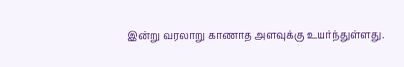இன்று வரலாறு காணாத அளவுக்கு உயர்ந்துள்ளது.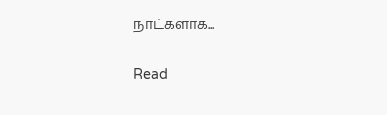நாட்களாக...

Read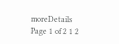moreDetails
Page 1 of 2 1 2